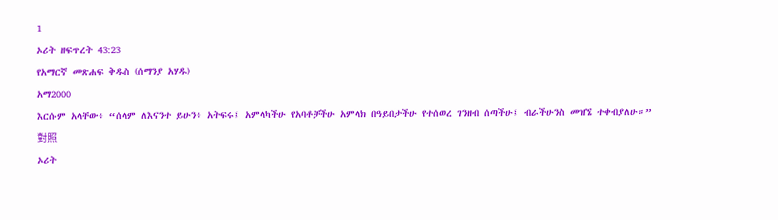1
ኦሪት ዘፍጥረት 43:23
የአማርኛ መጽሐፍ ቅዱስ (ሰማንያ አሃዱ)
አማ2000
እርሱም አላቸው፥ “ሰላም ለእናንተ ይሁን፥ አትፍሩ፤ አምላካችሁ የአባቶቻችሁ አምላክ በዓይበታችሁ የተሰወረ ገንዘብ ሰጣችሁ፤ ብራችሁንስ መዝኜ ተቀብያለሁ።”
對照
ኦሪት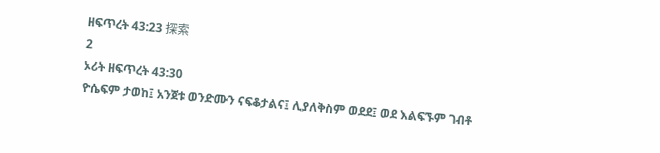ዘፍጥረት 43:23 探索
2
ኦሪት ዘፍጥረት 43:30
ዮሴፍም ታወከ፤ አንጀቱ ወንድሙን ናፍቆታልና፤ ሊያለቅስም ወደደ፤ ወደ እልፍኙም ገብቶ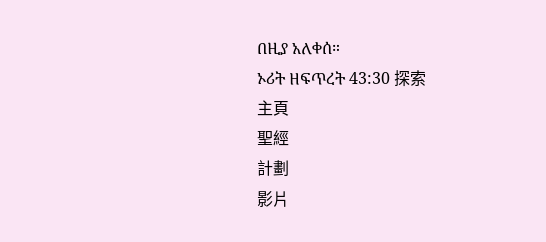በዚያ አለቀሰ።
ኦሪት ዘፍጥረት 43:30 探索
主頁
聖經
計劃
影片